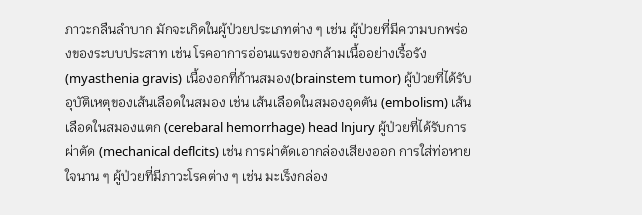ภาวะกลืนลำบาก มักจะเกิดในผู้ป่วยประเภทต่าง ๆ เช่น ผู้ป่วยที่มีความบกพร่องของระบบประสาท เช่น โรคอาการอ่อนแรงของกล้ามเนื้ออย่างเรื้อรัง (myasthenia gravis) เนื้องอกที่ก้านสมอง(brainstem tumor) ผู้ป่วยที่ได้รับอุบัติเหตุของเส้นเลือดในสมอง เช่น เส้นเลือดในสมองอุดตัน (embolism) เส้นเลือดในสมองแตก (cerebaral hemorrhage) head lnjury ผู้ป่วยที่ได้รับการผ่าตัด (mechanical deflcits) เช่น การผ่าตัดเอากล่องเสียงออก การใส่ท่อหายใจนาน ๆ ผู้ป่วยที่มีภาวะโรคต่าง ๆ เช่น มะเร็งกล่อง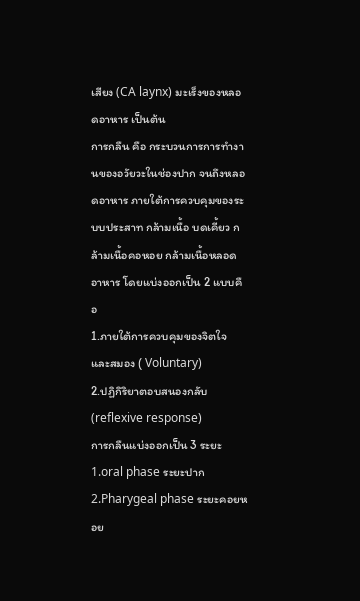เสียง (CA laynx) มะเร็งของหลอดอาหาร เป็นต้น
การกลืน คือ กระบวนการการทำงานของอวัยวะในช่องปาก จนถึงหลอดอาหาร ภายใต้การควบคุมของระบบประสาท กล้ามเนื้อ บดเคี้ยว กล้ามเนื้อคอหอย กล้ามเนื้อหลอดอาหาร โดยแบ่งออกเป็น 2 แบบคือ
1.ภายใต้การควบคุมของจิตใจ และสมอง ( Voluntary)
2.ปฏิกิริยาตอบสนองกลับ (reflexive response)
การกลืนแบ่งออกเป็น 3 ระยะ
1.oral phase ระยะปาก
2.Pharygeal phase ระยะคอยหอย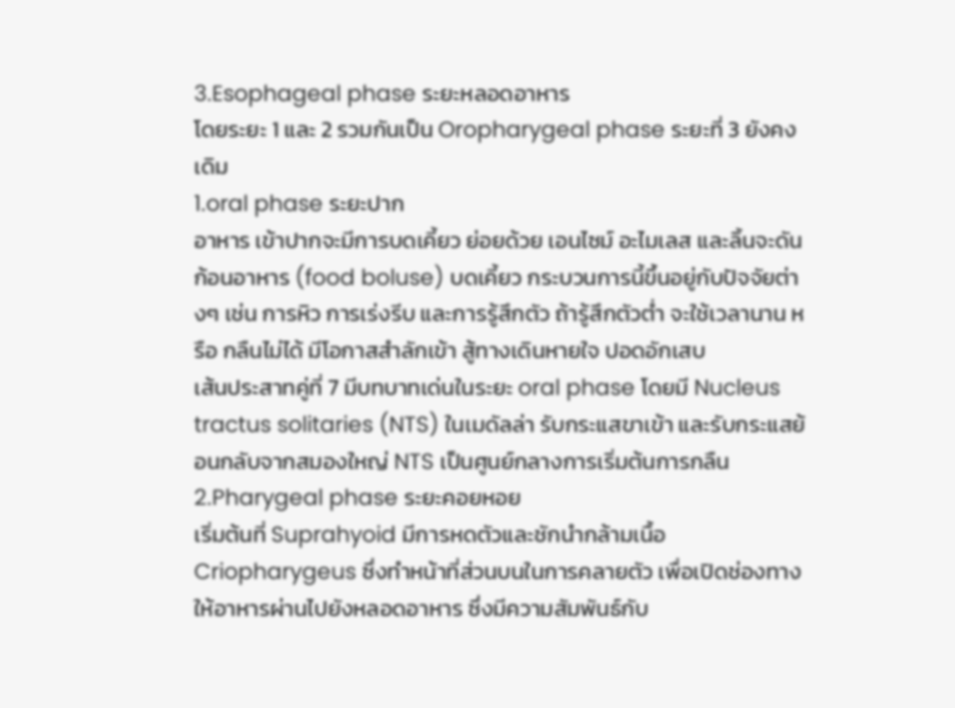3.Esophageal phase ระยะหลอดอาหาร
โดยระยะ 1 และ 2 รวมกันเป็น Oropharygeal phase ระยะที่ 3 ยังคงเดิม
1.oral phase ระยะปาก
อาหาร เข้าปากจะมีการบดเคี้ยว ย่อยด้วย เอนไซม์ อะไมเลส และลิ้นจะดันก้อนอาหาร (food boluse) บดเคี้ยว กระบวนการนี้ขึ้นอยู่กับปัจจัยต่างๆ เช่น การหิว การเร่งรีบ และการรู้สึกตัว ถ้ารู้สึกตัวต่ำ จะใช้เวลานาน หรือ กลืนไม่ได้ มีโอกาสสำลักเข้า สู้ทางเดินหายใจ ปอดอักเสบ
เส้นประสาทคู่ที่ 7 มีบทบาทเด่นในระยะ oral phase โดยมี Nucleus tractus solitaries (NTS) ในเมดัลล่า รับกระแสขาเข้า และรับกระแสย้อนกลับจากสมองใหญ่ NTS เป็นศูนย์กลางการเริ่มต้นการกลืน
2.Pharygeal phase ระยะคอยหอย
เริ่มต้นที่ Suprahyoid มีการหดตัวและชักนำกล้ามเนื้อ Criopharygeus ซึ่งทำหน้าที่ส่วนบนในการคลายตัว เพื่อเปิดช่องทางให้อาหารผ่านไปยังหลอดอาหาร ซึ่งมีความสัมพันธ์กับ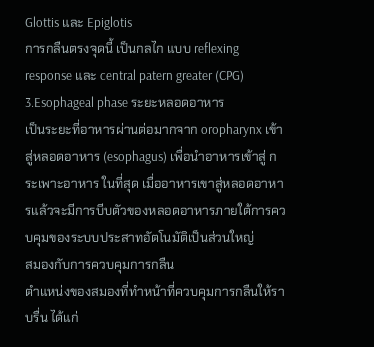Glottis และ Epiglotis
การกลืนตรงจุดนี้ เป็นกลไก แบบ reflexing response และ central patern greater (CPG)
3.Esophageal phase ระยะหลอดอาหาร
เป็นระยะที่อาหารผ่านต่อมากจาก oropharynx เข้าสู่หลอดอาหาร (esophagus) เพื่อนำอาหารเข้าสู่ กระเพาะอาหาร ในที่สุด เมื่ออาหารเขาสู่หลอดอาหารแล้วจะมีการบีบตัวของหลอดอาหารภายใต้การควบคุมของระบบประสาทอัตโนมัติเป็นส่วนใหญ่
สมองกับการควบคุมการกลืน
ตำแหน่งของสมองที่ทำหน้าที่ควบคุมการกลืนให้ราบรื่น ได้แก่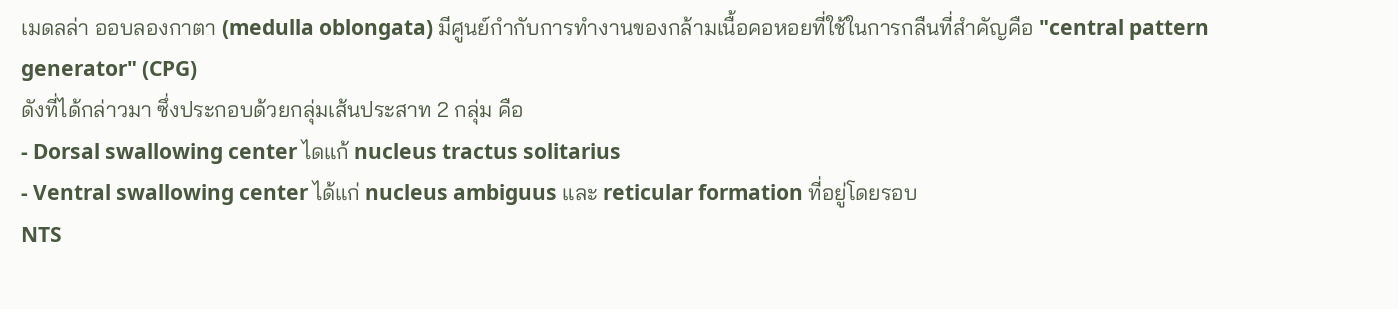เมดลล่า ออบลองกาตา (medulla oblongata) มีศูนย์กำกับการทำงานของกล้ามเนื้อคอหอยที่ใช้ในการกลืนที่สำคัญคือ "central pattern generator" (CPG)
ดังที่ได้กล่าวมา ซึ่งประกอบด้วยกลุ่มเส้นประสาท 2 กลุ่ม คือ
- Dorsal swallowing center ไดแก้ nucleus tractus solitarius
- Ventral swallowing center ได้แก่ nucleus ambiguus และ reticular formation ที่อยู่โดยรอบ
NTS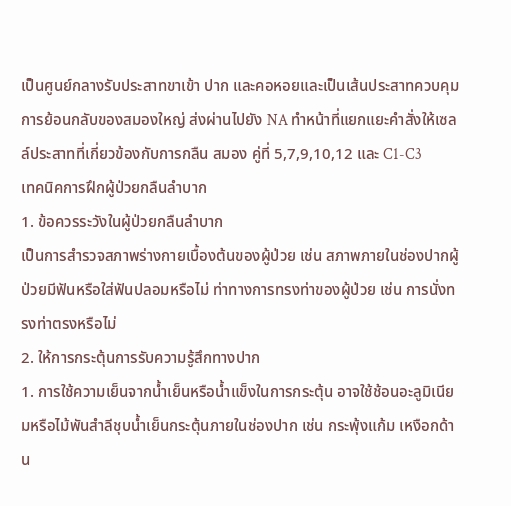เป็นศูนย์กลางรับประสาทขาเข้า ปาก และคอหอยและเป็นเส้นประสาทควบคุมการย้อนกลับของสมองใหญ่ ส่งผ่านไปยัง NA ทำหน้าที่แยกแยะคำสั่งให้เซลล์ประสาทที่เกี่ยวข้องกับการกลืน สมอง คู่ที่ 5,7,9,10,12 และ C1-C3
เทคนิคการฝึกผู้ป่วยกลืนลำบาก
1. ข้อควรระวังในผู้ป่วยกลืนลำบาก
เป็นการสำรวจสภาพร่างกายเบื้องต้นของผู้ป่วย เช่น สภาพภายในช่องปากผู้ป่วยมีฟันหรือใส่ฟันปลอมหรือไม่ ท่าทางการทรงท่าของผู้ป่วย เช่น การนั่งทรงท่าตรงหรือไม่
2. ให้การกระตุ้นการรับความรู้สึกทางปาก
1. การใช้ความเย็นจากน้ำเย็นหรือน้ำแข็งในการกระตุ้น อาจใช้ช้อนอะลูมิเนียมหรือไม้พันสำลีชุบน้ำเย็นกระตุ้นภายในช่องปาก เช่น กระพุ้งแก้ม เหงือกด้าน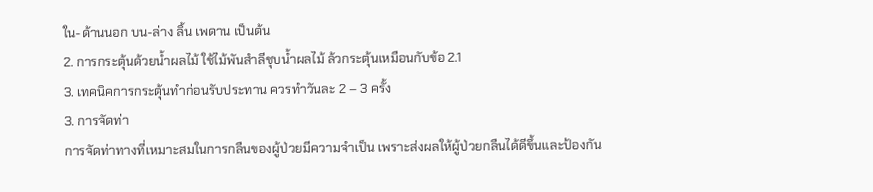ใน-ด้านนอก บน-ล่าง ลิ้น เพดาน เป็นต้น
2. การกระตุ้นด้วยน้ำผลไม้ ใช้ไม้พันสำลีชุบน้ำผลไม้ ล้วกระตุ้นเหมือนกับข้อ 2.1
3. เทคนิคการกระตุ้นทำก่อนรับประทาน ควรทำวันละ 2 – 3 ครั้ง
3. การจัดท่า
การจัดท่าทางที่เหมาะสมในการกลืนของผู้ป่วยมีความจำเป็น เพราะส่งผลให้ผู้ป่วยกลืนได้ดีขึ้นและป้องกัน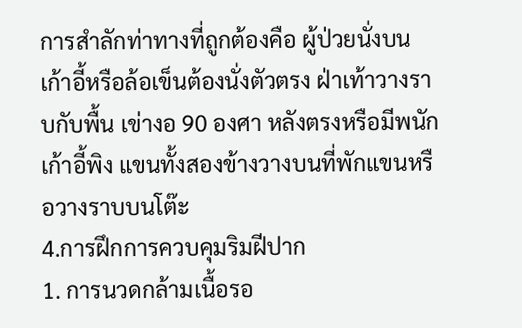การสำลักท่าทางที่ถูกต้องคือ ผู้ป่วยนั่งบนเก้าอี้หรือล้อเข็นต้องนั่งตัวตรง ฝ่าเท้าวางราบกับพื้น เข่างอ 90 องศา หลังตรงหรือมีพนักเก้าอี้พิง แขนทั้งสองข้างวางบนที่พักแขนหรือวางราบบนโต๊ะ
4.การฝึกการควบคุมริมฝีปาก
1. การนวดกล้ามเนื้อรอ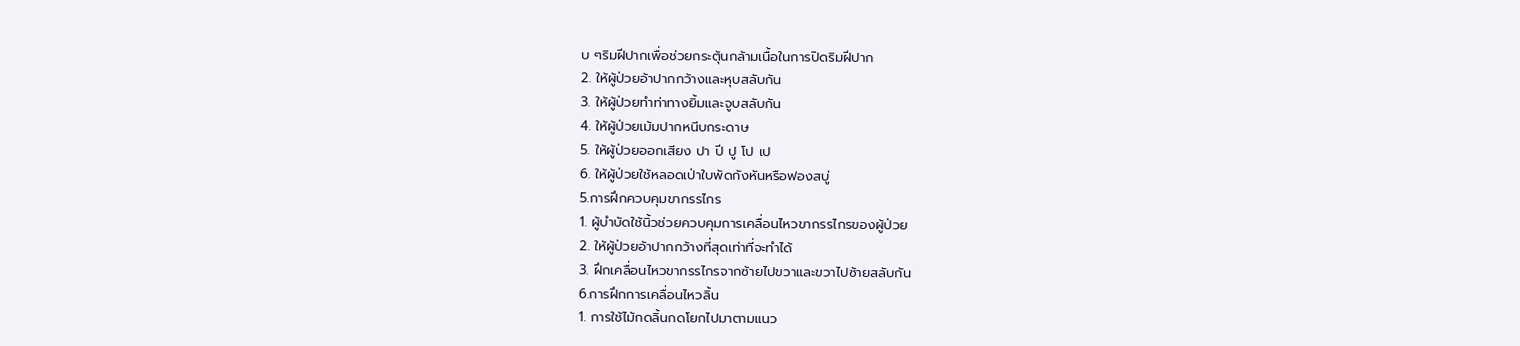บ ๆริมฝีปากเพื่อช่วยกระตุ้นกล้ามเนื้อในการปิดริมฝีปาก
2. ให้ผู้ป่วยอ้าปากกว้างและหุบสลับกัน
3. ให้ผู้ป่วยทำท่าทางยิ้มและจูบสลับกัน
4. ให้ผู้ป่วยเม้มปากหนีบกระดาษ
5. ให้ผู้ป่วยออกเสียง ปา ปี ปู โป เป
6. ให้ผู้ป่วยใช้หลอดเป่าใบพัดกังหันหรือฟองสบู่
5.การฝึกควบคุมขากรรไกร
1. ผู้บำบัดใช้นิ้วช่วยควบคุมการเคลื่อนไหวขากรรไกรของผู้ป่วย
2. ให้ผู้ป่วยอ้าปากกว้างที่สุดเท่าที่จะทำได้
3. ฝึกเคลื่อนไหวขากรรไกรจากซ้ายไปขวาและขวาไปซ้ายสลับกัน
6.การฝึกการเคลื่อนไหวลิ้น
1. การใช้ไม้กดลิ้นกดโยกไปมาตามแนว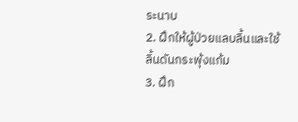ระนาบ
2. ฝึกให้ผู้ป่วยแลบลิ้นและใช้ลิ้นดันกระพุ้งแก้ม
3. ฝึก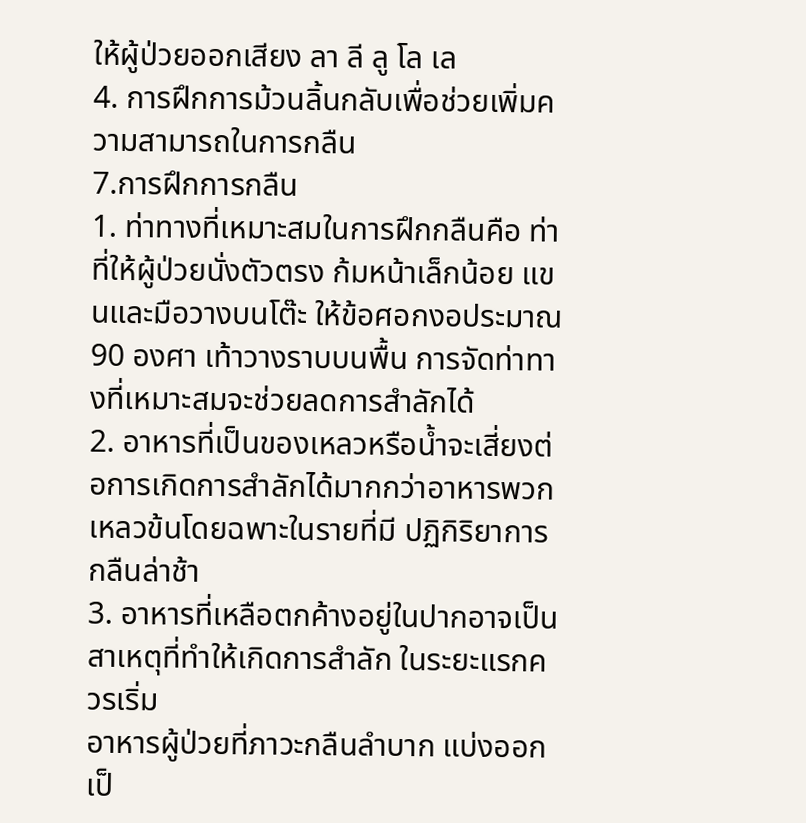ให้ผู้ป่วยออกเสียง ลา ลี ลู โล เล
4. การฝึกการม้วนลิ้นกลับเพื่อช่วยเพิ่มความสามารถในการกลืน
7.การฝึกการกลืน
1. ท่าทางที่เหมาะสมในการฝึกกลืนคือ ท่าที่ให้ผู้ป่วยนั่งตัวตรง ก้มหน้าเล็กน้อย แขนและมือวางบนโต๊ะ ให้ข้อศอกงอประมาณ 90 องศา เท้าวางราบบนพื้น การจัดท่าทางที่เหมาะสมจะช่วยลดการสำลักได้
2. อาหารที่เป็นของเหลวหรือน้ำจะเสี่ยงต่อการเกิดการสำลักได้มากกว่าอาหารพวกเหลวข้นโดยฉพาะในรายที่มี ปฏิกิริยาการกลืนล่าช้า
3. อาหารที่เหลือตกค้างอยู่ในปากอาจเป็นสาเหตุที่ทำให้เกิดการสำลัก ในระยะแรกควรเริ่ม
อาหารผู้ป่วยที่ภาวะกลืนลำบาก แบ่งออกเป็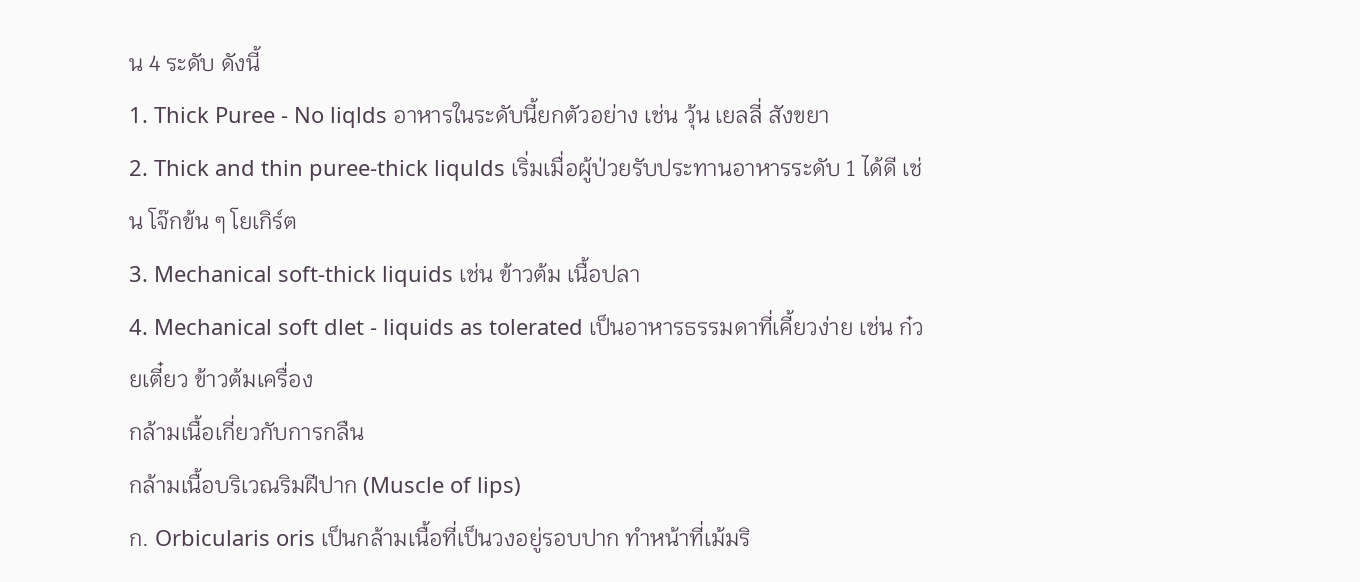น 4 ระดับ ดังนี้
1. Thick Puree - No liqlds อาหารในระดับนี้ยกตัวอย่าง เช่น วุ้น เยลลี่ สังขยา
2. Thick and thin puree-thick liqulds เริ่มเมื่อผู้ป่วยรับประทานอาหารระดับ 1 ได้ดี เช่น โจ๊กข้น ๆ โยเกิร์ต
3. Mechanical soft-thick liquids เช่น ข้าวต้ม เนื้อปลา
4. Mechanical soft dlet - liquids as tolerated เป็นอาหารธรรมดาที่เคี้ยวง่าย เช่น ก๋วยเตี๋ยว ข้าวต้มเครื่อง
กล้ามเนื้อเกี่ยวกับการกลืน
กล้ามเนื้อบริเวณริมฝีปาก (Muscle of lips)
ก. Orbicularis oris เป็นกล้ามเนื้อที่เป็นวงอยู่รอบปาก ทำหน้าที่เม้มริ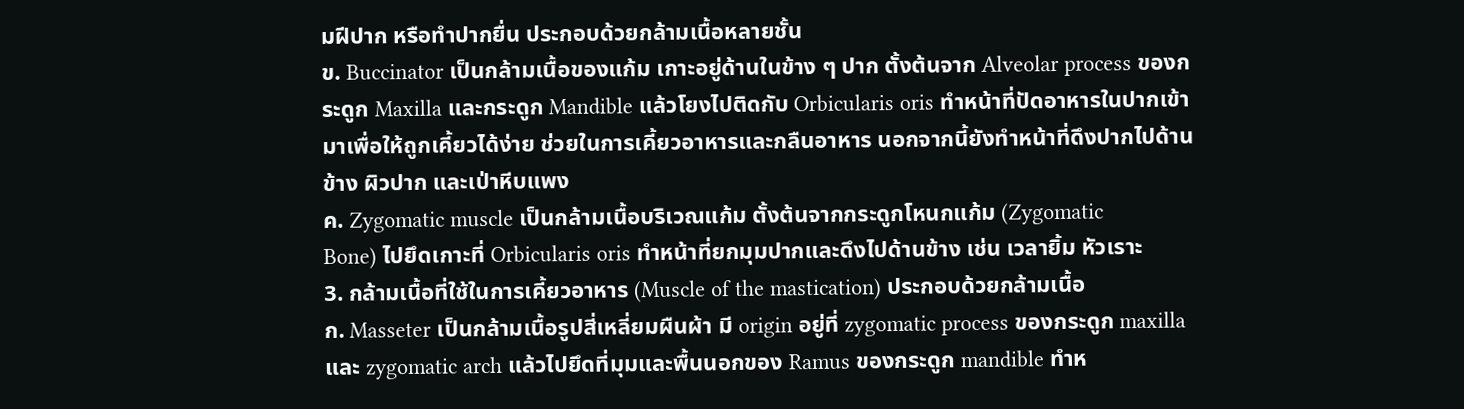มฝีปาก หรือทำปากยื่น ประกอบด้วยกล้ามเนื้อหลายชั้น
ข. Buccinator เป็นกล้ามเนื้อของแก้ม เกาะอยู่ด้านในข้าง ๆ ปาก ตั้งต้นจาก Alveolar process ของกระดูก Maxilla และกระดูก Mandible แล้วโยงไปติดกับ Orbicularis oris ทำหน้าที่ปัดอาหารในปากเข้ามาเพื่อให้ถูกเคี้ยวได้ง่าย ช่วยในการเคี้ยวอาหารและกลืนอาหาร นอกจากนี้ยังทำหน้าที่ดึงปากไปด้านข้าง ผิวปาก และเป่าหีบแพง
ค. Zygomatic muscle เป็นกล้ามเนื้อบริเวณแก้ม ตั้งต้นจากกระดูกโหนกแก้ม (Zygomatic
Bone) ไปยึดเกาะที่ Orbicularis oris ทำหน้าที่ยกมุมปากและดึงไปด้านข้าง เช่น เวลายิ้ม หัวเราะ
3. กล้ามเนื้อที่ใช้ในการเคี้ยวอาหาร (Muscle of the mastication) ประกอบด้วยกล้ามเนื้อ
ก. Masseter เป็นกล้ามเนื้อรูปสี่เหลี่ยมผืนผ้า มี origin อยู่ที่ zygomatic process ของกระดูก maxilla และ zygomatic arch แล้วไปยึดที่มุมและพื้นนอกของ Ramus ของกระดูก mandible ทำห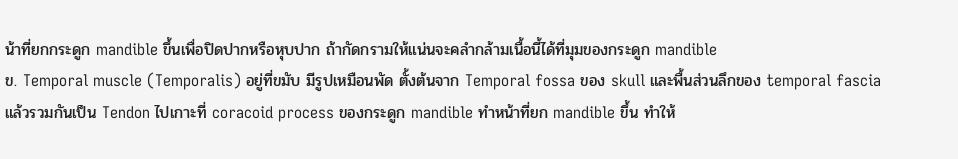น้าที่ยกกระดูก mandible ขึ้นเพื่อปิดปากหรือหุบปาก ถ้ากัดกรามให้แน่นจะคลำกล้ามเนื้อนี้ได้ที่มุมของกระดูก mandible
ข. Temporal muscle (Temporalis) อยู่ที่ขมับ มีรูปเหมือนพัด ตั้งต้นจาก Temporal fossa ของ skull และพื้นส่วนลึกของ temporal fascia แล้วรวมกันเป็น Tendon ไปเกาะที่ coracoid process ของกระดูก mandible ทำหน้าที่ยก mandible ขึ้น ทำให้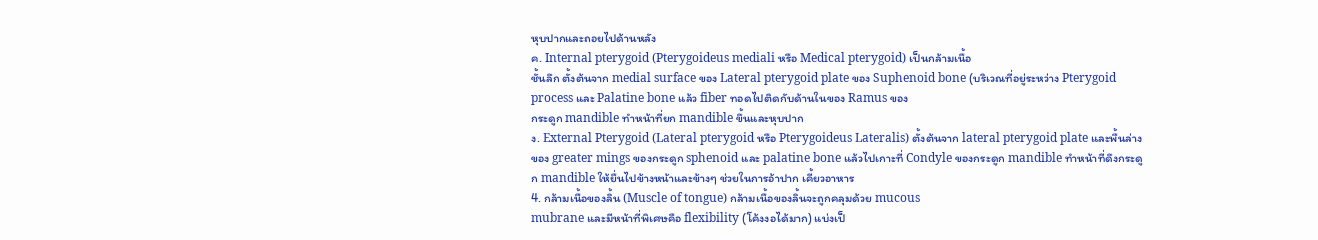หุบปากและถอยไปด้านหลัง
ค. Internal pterygoid (Pterygoideus mediali หรือ Medical pterygoid) เป็นกล้ามเนื้อ
ชั้นลึก ตั้งต้นจาก medial surface ของ Lateral pterygoid plate ของ Suphenoid bone (บริเวณที่อยู่ระหว่าง Pterygoid process และ Palatine bone แล้ว fiber ทอดไปติดกับด้านในของ Ramus ของ
กระดูก mandible ทำหน้าที่ยก mandible ขึ้นและหุบปาก
ง. External Pterygoid (Lateral pterygoid หรือ Pterygoideus Lateralis) ตั้งต้นจาก lateral pterygoid plate และพื้นล่างของ greater mings ของกระดูก sphenoid และ palatine bone แล้วไปเกาะที่ Condyle ของกระดูก mandible ทำหน้าที่ดึงกระดูก mandible ให้ยื่นไปข้างหน้าและข้างๆ ช่วยในการอ้าปาก เคี้ยวอาหาร
4. กล้ามเนื้อของลิ้น (Muscle of tongue) กล้ามเนื้อของลิ้นจะถูกคลุมด้วย mucous
mubrane และมีหน้าที่พิเศษคือ flexibility (โค้งงอได้มาก) แบ่งเป็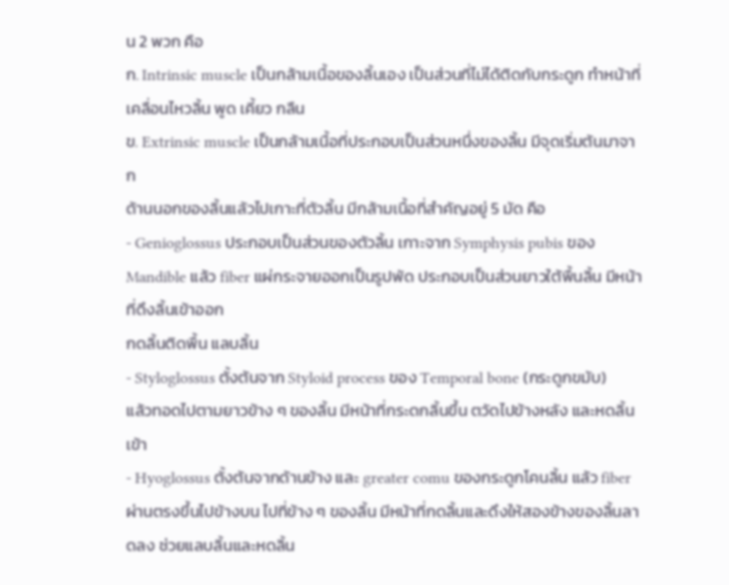น 2 พวก คือ
ก. Intrinsic muscle เป็นกล้ามเนื้อของลิ้นเอง เป็นส่วนที่ไม่ได้ติดกับกระดูก ทำหน้าที่
เคลื่อนไหวลิ้น พูด เคี้ยว กลืน
ข. Extrinsic muscle เป็นกล้ามเนื้อที่ประกอบเป็นส่วนหนึ่งของลิ้น มีจุดเริ่มต้นมาจาก
ด้านนอกของลิ้นแล้วไปเกาะที่ตัวลิ้น มีกล้ามเนื้อที่สำคัญอยู่ 5 มัด คือ
- Genioglossus ประกอบเป็นส่วนของตัวลิ้น เกาะจาก Symphysis pubis ของ
Mandible แล้ว fiber แผ่กระจายออกเป็นรูปพัด ประกอบเป็นส่วนยาวใต้พื้นลิ้น มีหน้าที่ดึงลิ้นเข้าออก
กดลิ้นติดพื้น แลบลิ้น
- Styloglossus ตั้งต้นจาก Styloid process ของ Temporal bone (กระดูกขมับ)
แล้วทอดไปตามยาวข้าง ๆ ของลิ้น มีหน้าที่กระดกลิ้นขึ้น ตวัดไปข้างหลัง และหดลิ้นเข้า
- Hyoglossus ตั้งต้นจากด้านข้าง และ greater comu ของกระดูกโคนลิ้น แล้ว fiberผ่านตรงขึ้นไปข้างบน ไปที่ข้าง ๆ ของลิ้น มีหน้าที่กดลิ้นและดึงให้สองข้างของลิ้นลาดลง ช่วยแลบลิ้นและหดลิ้น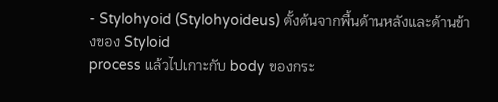- Stylohyoid (Stylohyoideus) ตั้งต้นจากพื้นด้านหลังและด้านข้างของ Styloid
process แล้วไปเกาะกับ body ของกระ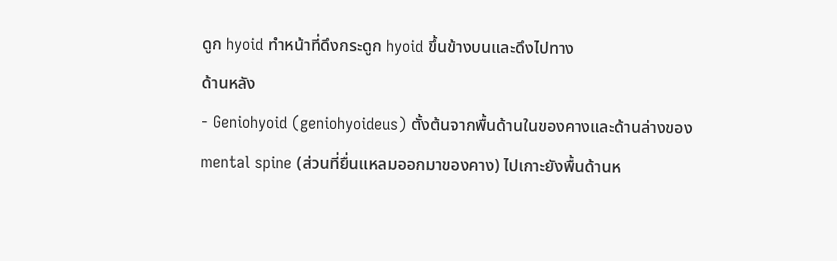ดูก hyoid ทำหน้าที่ดึงกระดูก hyoid ขึ้นข้างบนและดึงไปทาง
ด้านหลัง
- Geniohyoid (geniohyoideus) ตั้งต้นจากพื้นด้านในของคางและด้านล่างของ
mental spine (ส่วนที่ยื่นแหลมออกมาของคาง) ไปเกาะยังพื้นด้านห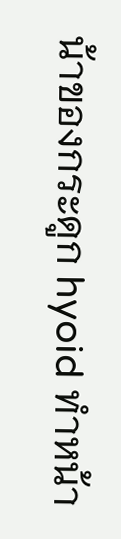น้าของกระดูก hyoid ทำหน้า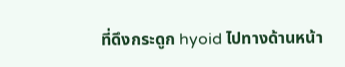ที่ดึงกระดูก hyoid ไปทางด้านหน้า